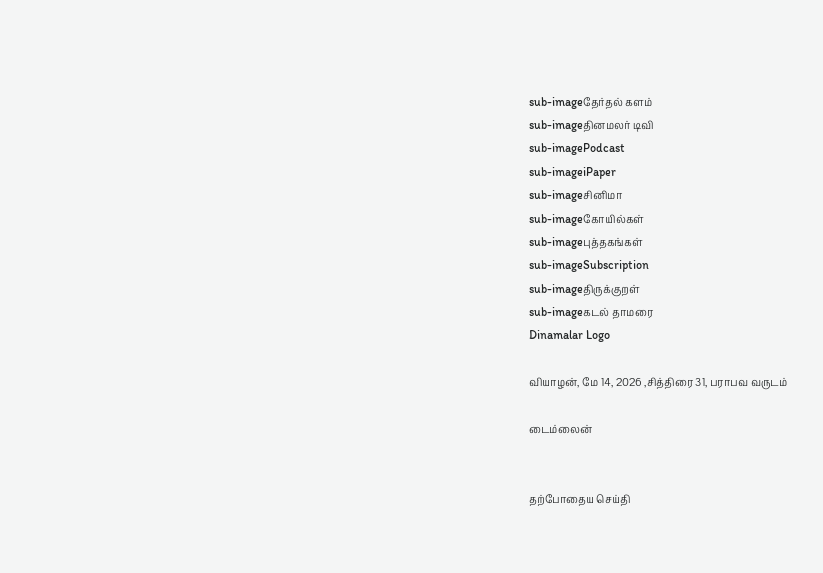sub-imageதேர்தல் களம்
sub-imageதினமலர் டிவி
sub-imagePodcast
sub-imageiPaper
sub-imageசினிமா
sub-imageகோயில்கள்
sub-imageபுத்தகங்கள்
sub-imageSubscription
sub-imageதிருக்குறள்
sub-imageகடல் தாமரை
Dinamalar Logo

வியாழன், மே 14, 2026 ,சித்திரை 31, பராபவ வருடம்

டைம்லைன்


தற்போதைய செய்தி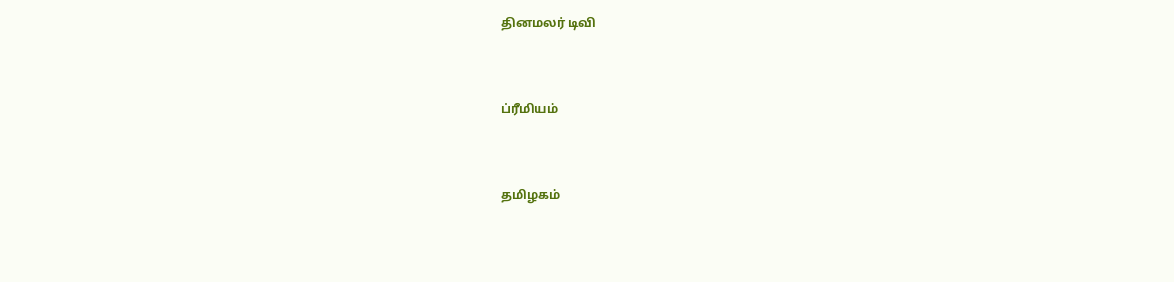தினமலர் டிவி


ப்ரீமியம்


தமிழகம்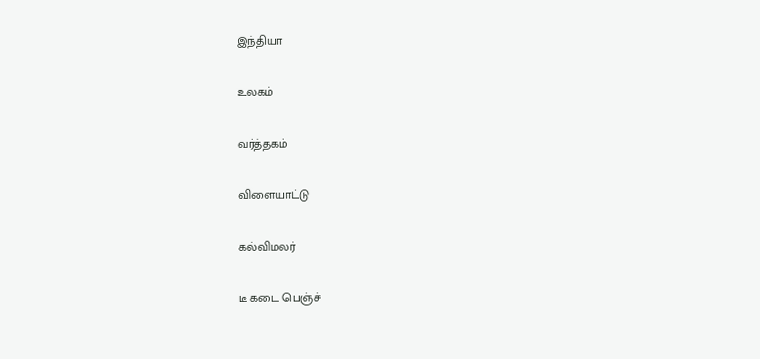இந்தியா


உலகம்


வர்த்தகம்


விளையாட்டு


கல்விமலர்


டீ கடை பெஞ்ச்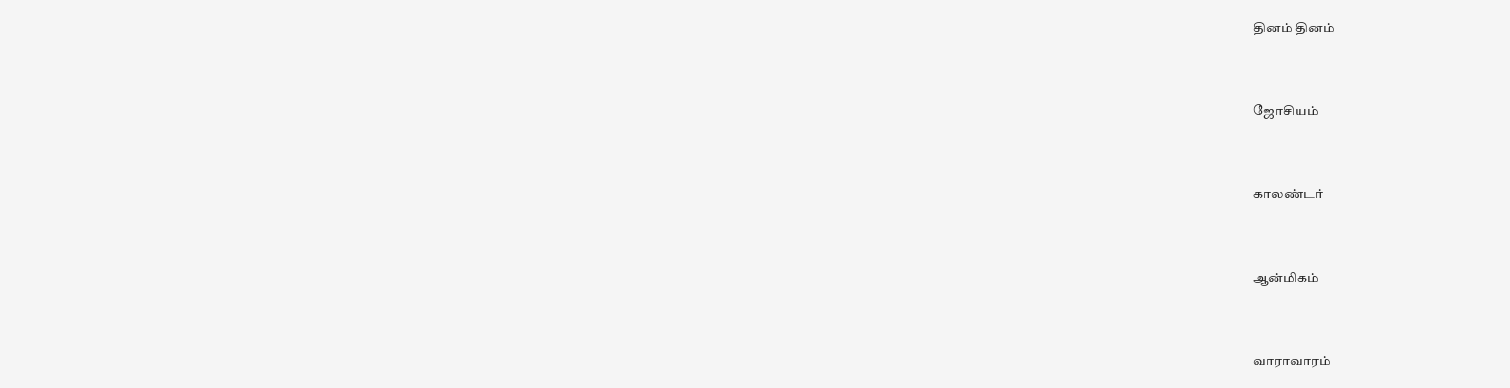தினம் தினம்


ஜோசியம்


காலண்டர்


ஆன்மிகம்


வாராவாரம்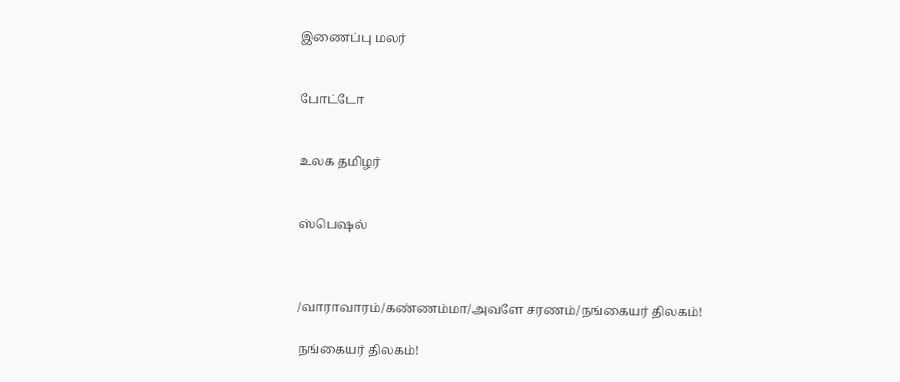இணைப்பு மலர்


போட்டோ


உலக தமிழர்


ஸ்பெஷல்



/வாராவாரம்/கண்ணம்மா/அவளே சரணம்/நங்கையர் திலகம்!

நங்கையர் திலகம்!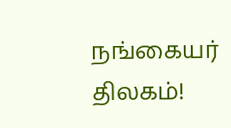நங்கையர் திலகம்!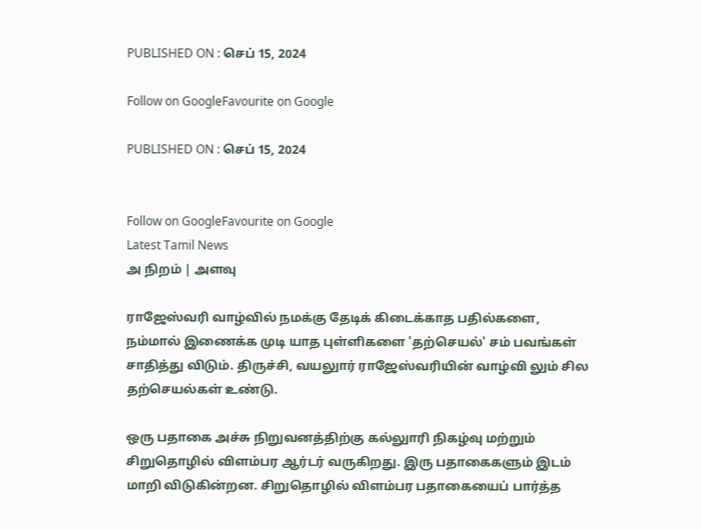PUBLISHED ON : செப் 15, 2024

Follow on GoogleFavourite on Google

PUBLISHED ON : செப் 15, 2024


Follow on GoogleFavourite on Google
Latest Tamil News
அ நிறம் | அளவு

ராஜேஸ்வரி வாழ்வில் நமக்கு தேடிக் கிடைக்காத பதில்களை, நம்மால் இணைக்க முடி யாத புள்ளிகளை 'தற்செயல்' சம் பவங்கள் சாதித்து விடும். திருச்சி, வயலுார் ராஜேஸ்வரியின் வாழ்வி லும் சில தற்செயல்கள் உண்டு.

ஒரு பதாகை அச்சு நிறுவனத்திற்கு கல்லுாரி நிகழ்வு மற்றும் சிறுதொழில் விளம்பர ஆர்டர் வருகிறது. இரு பதாகைகளும் இடம் மாறி விடுகின்றன. சிறுதொழில் விளம்பர பதாகையைப் பார்த்த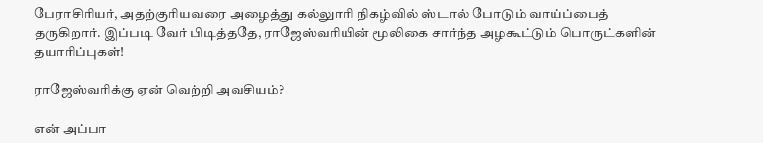பேராசிரியர், அதற்குரியவரை அழைத்து கல்லுாரி நிகழ்வில் ஸ்டால் போடும் வாய்ப்பைத் தருகிறார். இப்படி வேர் பிடித்ததே, ராஜேஸ்வரியின் மூலிகை சார்ந்த அழகூட்டும் பொருட்களின் தயாரிப்புகள்!

ராஜேஸ்வரிக்கு ஏன் வெற்றி அவசியம்?

என் அப்பா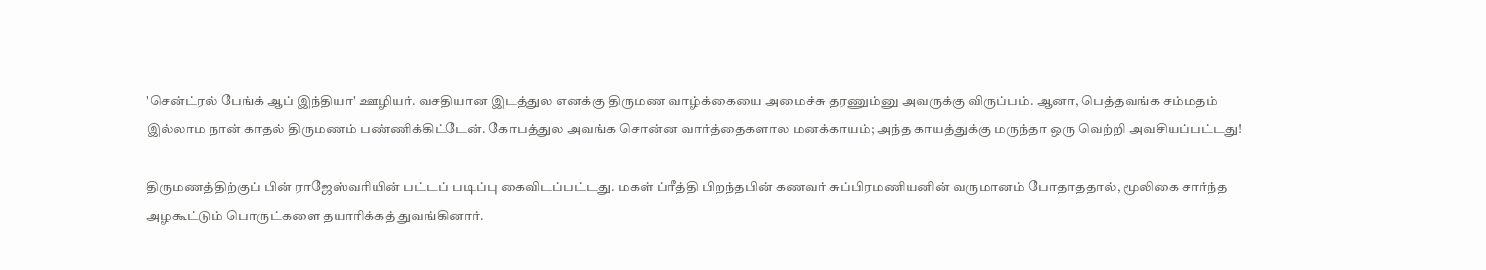'சென்ட்ரல் பேங்க் ஆப் இந்தியா' ஊழியர். வசதியான இடத்துல எனக்கு திருமண வாழ்க்கையை அமைச்சு தரணும்னு அவருக்கு விருப்பம். ஆனா, பெத்தவங்க சம்மதம் இல்லாம நான் காதல் திருமணம் பண்ணிக்கிட்டேன். கோபத்துல அவங்க சொன்ன வார்த்தைகளால மனக்காயம்; அந்த காயத்துக்கு மருந்தா ஒரு வெற்றி அவசியப்பட்டது!

திருமணத்திற்குப் பின் ராஜேஸ்வரியின் பட்டப் படிப்பு கைவிடப்பட்டது. மகள் ப்ரீத்தி பிறந்தபின் கணவர் சுப்பிரமணியனின் வருமானம் போதாததால், மூலிகை சார்ந்த அழகூட்டும் பொருட்களை தயாரிக்கத் துவங்கினார்.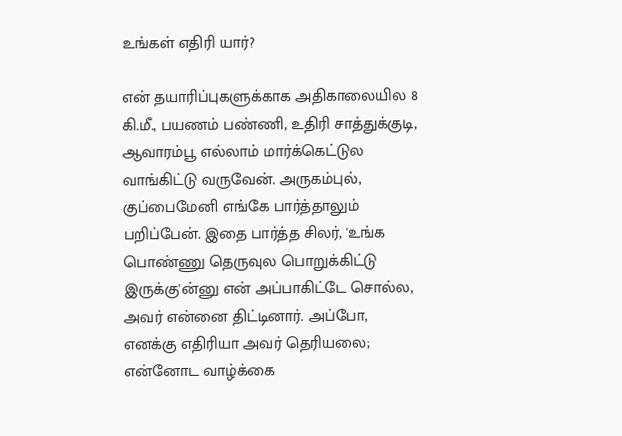உங்கள் எதிரி யார்?

என் தயாரிப்புகளுக்காக அதிகாலையில 8 கி.மீ., பயணம் பண்ணி, உதிரி சாத்துக்குடி, ஆவாரம்பூ எல்லாம் மார்க்கெட்டுல வாங்கிட்டு வருவேன். அருகம்புல், குப்பைமேனி எங்கே பார்த்தாலும் பறிப்பேன். இதை பார்த்த சிலர், 'உங்க பொண்ணு தெருவுல பொறுக்கிட்டு இருக்கு'ன்னு என் அப்பாகிட்டே சொல்ல, அவர் என்னை திட்டினார். அப்போ, எனக்கு எதிரியா அவர் தெரியலை; என்னோட வாழ்க்கை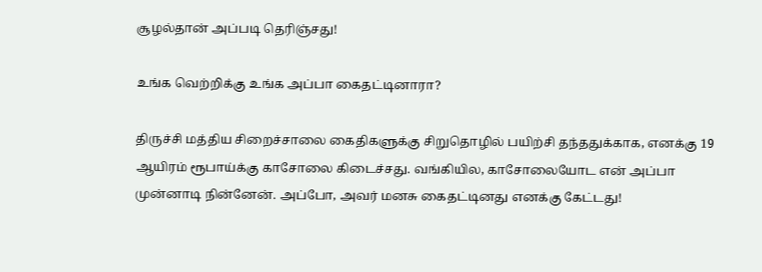சூழல்தான் அப்படி தெரிஞ்சது!

உங்க வெற்றிக்கு உங்க அப்பா கைதட்டினாரா?

திருச்சி மத்திய சிறைச்சாலை கைதிகளுக்கு சிறுதொழில் பயிற்சி தந்ததுக்காக, எனக்கு 19 ஆயிரம் ரூபாய்க்கு காசோலை கிடைச்சது. வங்கியில, காசோலையோட என் அப்பா முன்னாடி நின்னேன். அப்போ, அவர் மனசு கைதட்டினது எனக்கு கேட்டது!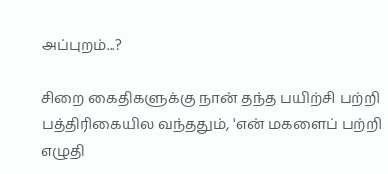அப்புறம்...?

சிறை கைதிகளுக்கு நான் தந்த பயிற்சி பற்றி பத்திரிகையில வந்ததும், 'என் மகளைப் பற்றி எழுதி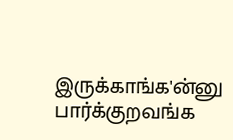இருக்காங்க'ன்னு பார்க்குறவங்க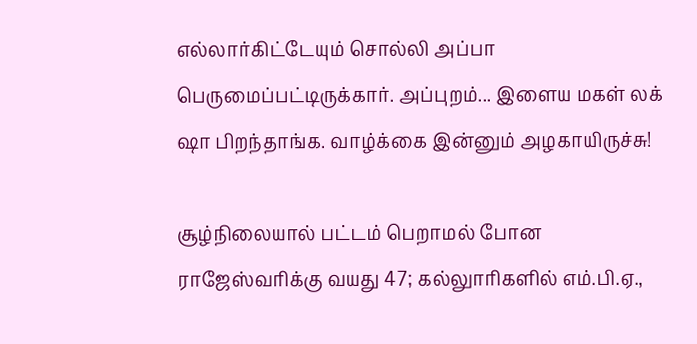எல்லார்கிட்டேயும் சொல்லி அப்பா பெருமைப்பட்டிருக்கார். அப்புறம்... இளைய மகள் லக் ஷா பிறந்தாங்க. வாழ்க்கை இன்னும் அழகாயிருச்சு!

சூழ்நிலையால் பட்டம் பெறாமல் போன ராஜேஸ்வரிக்கு வயது 47; கல்லுாரிகளில் எம்.பி.ஏ.,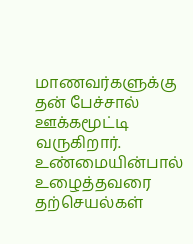மாணவர்களுக்கு தன் பேச்சால் ஊக்கமூட்டி வருகிறார். உண்மையின்பால் உழைத்தவரை தற்செயல்கள்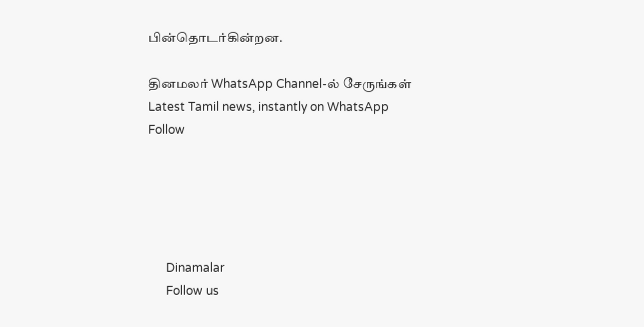பின்தொடர்கின்றன.

தினமலர் WhatsApp Channel-ல் சேருங்கள்
Latest Tamil news, instantly on WhatsApp
Follow





      Dinamalar
      Follow us